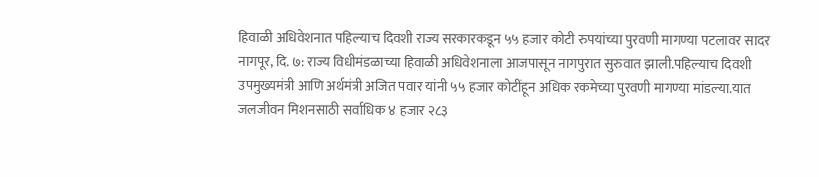हिवाळी अधिवेशनात पहिल्याच दिवशी राज्य सरकारकडून ५५ हजार कोटी रुपयांच्या पुरवणी मागण्या पटलावर सादर
नागपूर, दि. ७: राज्य विधीमंडळाच्या हिवाळी अधिवेशनाला आजपासून नागपुरात सुरुवात झाली.पहिल्याच दिवशी उपमुख्यमंत्री आणि अर्थमंत्री अजित पवार यांनी ५५ हजार कोटींहून अधिक रकमेच्या पुरवणी मागण्या मांडल्या.यात जलजीवन मिशनसाठी सर्वाधिक ४ हजार २८३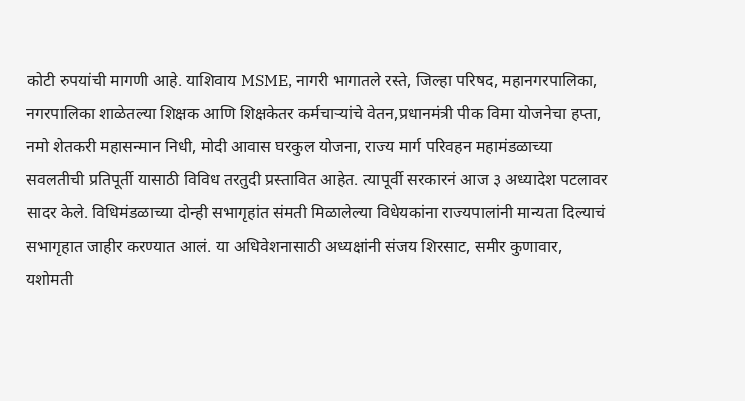कोटी रुपयांची मागणी आहे. याशिवाय MSME, नागरी भागातले रस्ते, जिल्हा परिषद, महानगरपालिका, नगरपालिका शाळेतल्या शिक्षक आणि शिक्षकेतर कर्मचाऱ्यांचे वेतन,प्रधानमंत्री पीक विमा योजनेचा हप्ता, नमो शेतकरी महासन्मान निधी, मोदी आवास घरकुल योजना, राज्य मार्ग परिवहन महामंडळाच्या सवलतीची प्रतिपूर्ती यासाठी विविध तरतुदी प्रस्तावित आहेत. त्यापूर्वी सरकारनं आज ३ अध्यादेश पटलावर सादर केले. विधिमंडळाच्या दोन्ही सभागृहांत संमती मिळालेल्या विधेयकांना राज्यपालांनी मान्यता दिल्याचं सभागृहात जाहीर करण्यात आलं. या अधिवेशनासाठी अध्यक्षांनी संजय शिरसाट, समीर कुणावार, यशोमती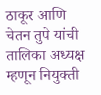ठाकूर आणि चेतन तुपे यांची तालिका अध्यक्ष म्हणून नियुक्ती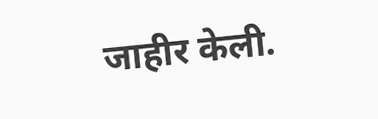जाहीर केली.